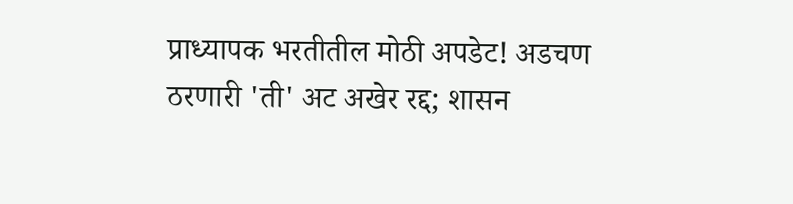प्राध्यापक भरतीतील मोठी अपडेट! अडचण ठरणारी 'ती' अट अखेर रद्द; शासन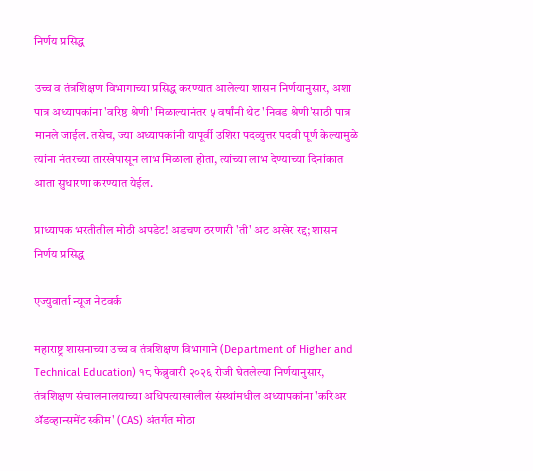निर्णय प्रसिद्ध

उच्च व तंत्रशिक्षण विभागाच्या प्रसिद्ध करण्यात आलेल्या शासन निर्णयानुसार, अशा पात्र अध्यापकांना 'वरिष्ठ श्रेणी' मिळाल्यानंतर ५ वर्षांनी थेट 'निवड श्रेणी'साठी पात्र मानले जाईल. तसेच, ज्या अध्यापकांनी यापूर्वी उशिरा पदव्युत्तर पदवी पूर्ण केल्यामुळे त्यांना नंतरच्या तारखेपासून लाभ मिळाला होता, त्यांच्या लाभ देण्याच्या दिनांकात आता सुधारणा करण्यात येईल.

प्राध्यापक भरतीतील मोठी अपडेट! अडचण ठरणारी 'ती' अट अखेर रद्द; शासन निर्णय प्रसिद्ध

एज्युवार्ता न्यूज नेटवर्क

महाराष्ट्र शासनाच्या उच्च व तंत्रशिक्षण विभागाने (Department of Higher and Technical Education) १८ फेब्रुवारी २०२६ रोजी घेतलेल्या निर्णयानुसार, तंत्रशिक्षण संचालनालयाच्या अधिपत्याखालील संस्थांमधील अध्यापकांना 'करिअर ॲडव्हान्समेंट स्कीम' (CAS) अंतर्गत मोठा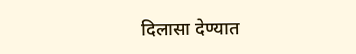दिलासा देण्यात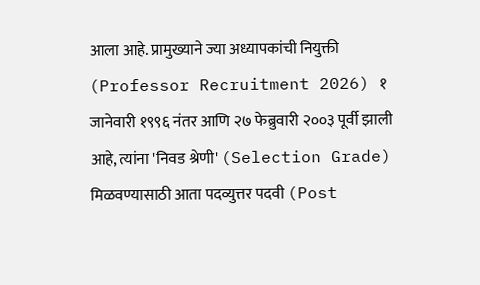आला आहे. प्रामुख्याने ज्या अध्यापकांची नियुक्ती (Professor Recruitment 2026) १ जानेवारी १९९६ नंतर आणि २७ फेब्रुवारी २००३ पूर्वी झाली आहे, त्यांना 'निवड श्रेणी' (Selection Grade) मिळवण्यासाठी आता पदव्युत्तर पदवी (Post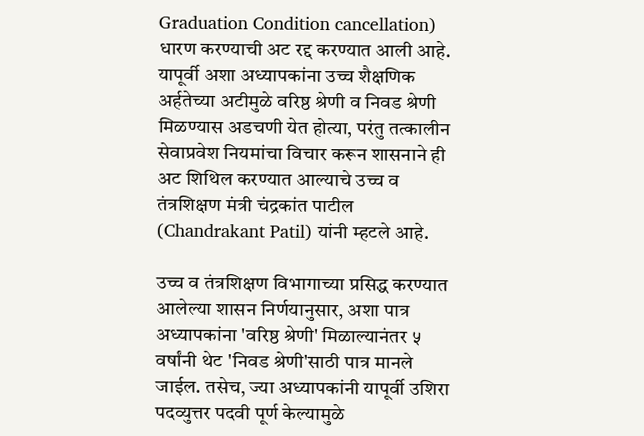Graduation Condition cancellation) धारण करण्याची अट रद्द करण्यात आली आहे. यापूर्वी अशा अध्यापकांना उच्च शैक्षणिक अर्हतेच्या अटीमुळे वरिष्ठ श्रेणी व निवड श्रेणी मिळण्यास अडचणी येत होत्या, परंतु तत्कालीन सेवाप्रवेश नियमांचा विचार करून शासनाने ही अट शिथिल करण्यात आल्याचे उच्च व तंत्रशिक्षण मंत्री चंद्रकांत पाटील (Chandrakant Patil) यांनी म्हटले आहे.

उच्च व तंत्रशिक्षण विभागाच्या प्रसिद्ध करण्यात आलेल्या शासन निर्णयानुसार, अशा पात्र अध्यापकांना 'वरिष्ठ श्रेणी' मिळाल्यानंतर ५ वर्षांनी थेट 'निवड श्रेणी'साठी पात्र मानले जाईल. तसेच, ज्या अध्यापकांनी यापूर्वी उशिरा पदव्युत्तर पदवी पूर्ण केल्यामुळे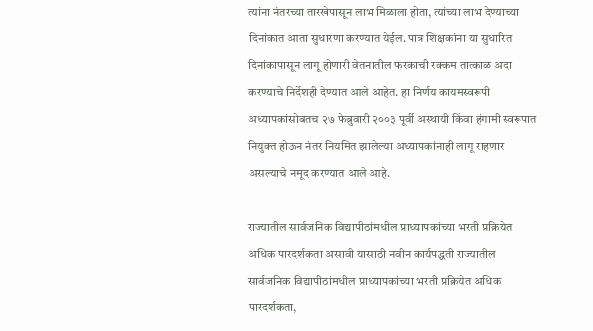त्यांना नंतरच्या तारखेपासून लाभ मिळाला होता, त्यांच्या लाभ देण्याच्या दिनांकात आता सुधारणा करण्यात येईल. पात्र शिक्षकांना या सुधारित दिनांकापासून लागू होणारी वेतनातील फरकाची रक्कम तात्काळ अदा करण्याचे निर्देशही देण्यात आले आहेत. हा निर्णय कायमस्वरूपी अध्यापकांसोबतच २७ फेब्रुवारी २००३ पूर्वी अस्थायी किंवा हंगामी स्वरूपात नियुक्त होऊन नंतर नियमित झालेल्या अध्यापकांनाही लागू राहणार असल्याचे नमूद करण्यात आले आहे.

राज्यातील सार्वजनिक विद्यापीठांमधील प्राध्यापकांच्या भरती प्रक्रियेत अधिक पारदर्शकता असावी यासाठी नवीन कार्यपद्धती राज्यातील सार्वजनिक विद्यापीठांमधील प्राध्यापकांच्या भरती प्रक्रियेत अधिक पारदर्शकता,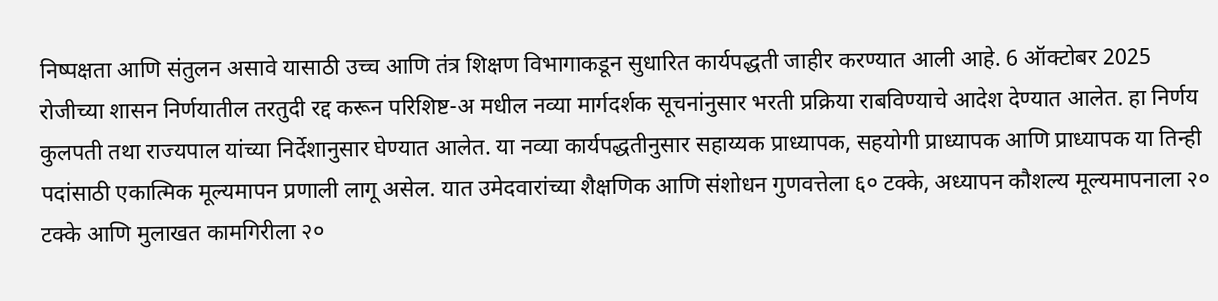निष्पक्षता आणि संतुलन असावे यासाठी उच्च आणि तंत्र शिक्षण विभागाकडून सुधारित कार्यपद्धती जाहीर करण्यात आली आहे. 6 ऑक्टोबर 2025 रोजीच्या शासन निर्णयातील तरतुदी रद्द करून परिशिष्ट-अ मधील नव्या मार्गदर्शक सूचनांनुसार भरती प्रक्रिया राबविण्याचे आदेश देण्यात आलेत. हा निर्णय कुलपती तथा राज्यपाल यांच्या निर्देशानुसार घेण्यात आलेत. या नव्या कार्यपद्धतीनुसार सहाय्यक प्राध्यापक, सहयोगी प्राध्यापक आणि प्राध्यापक या तिन्ही पदांसाठी एकात्मिक मूल्यमापन प्रणाली लागू असेल. यात उमेदवारांच्या शैक्षणिक आणि संशोधन गुणवत्तेला ६० टक्के, अध्यापन कौशल्य मूल्यमापनाला २० टक्के आणि मुलाखत कामगिरीला २०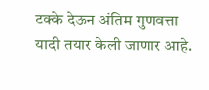टक्के देऊन अंतिम गुणवत्ता यादी तयार केली जाणार आहे.